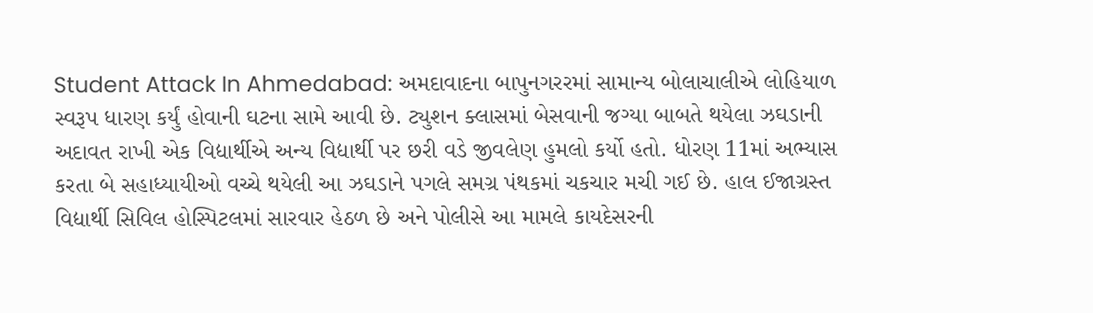Student Attack In Ahmedabad: અમદાવાદના બાપુનગરરમાં સામાન્ય બોલાચાલીએ લોહિયાળ સ્વરૂપ ધારણ કર્યું હોવાની ઘટના સામે આવી છે. ટ્યુશન ક્લાસમાં બેસવાની જગ્યા બાબતે થયેલા ઝઘડાની અદાવત રાખી એક વિદ્યાર્થીએ અન્ય વિદ્યાર્થી પર છરી વડે જીવલેણ હુમલો કર્યો હતો. ધોરણ 11માં અભ્યાસ કરતા બે સહાધ્યાયીઓ વચ્ચે થયેલી આ ઝઘડાને પગલે સમગ્ર પંથકમાં ચકચાર મચી ગઈ છે. હાલ ઈજાગ્રસ્ત વિદ્યાર્થી સિવિલ હોસ્પિટલમાં સારવાર હેઠળ છે અને પોલીસે આ મામલે કાયદેસરની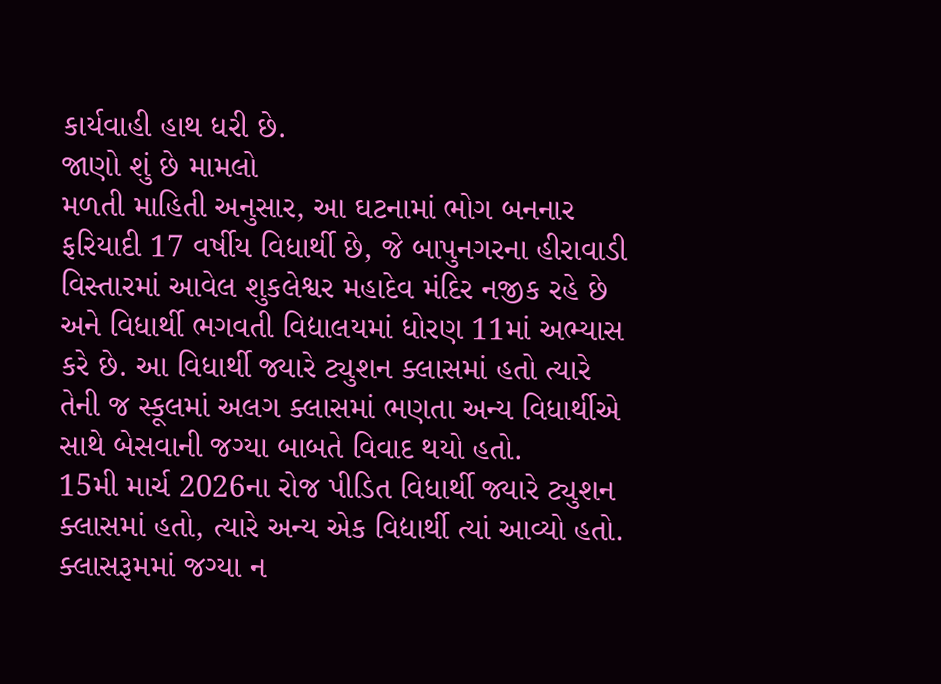કાર્યવાહી હાથ ધરી છે.
જાણો શું છે મામલો
મળતી માહિતી અનુસાર, આ ઘટનામાં ભોગ બનનાર ફરિયાદી 17 વર્ષીય વિધાર્થી છે, જે બાપુનગરના હીરાવાડી વિસ્તારમાં આવેલ શુકલેશ્વર મહાદેવ મંદિર નજીક રહે છે અને વિધાર્થી ભગવતી વિદ્યાલયમાં ધોરણ 11માં અભ્યાસ કરે છે. આ વિધાર્થી જ્યારે ટ્યુશન ક્લાસમાં હતો ત્યારે તેની જ સ્કૂલમાં અલગ ક્લાસમાં ભણતા અન્ય વિધાર્થીએ સાથે બેસવાની જગ્યા બાબતે વિવાદ થયો હતો.
15મી માર્ચ 2026ના રોજ પીડિત વિધાર્થી જ્યારે ટ્યુશન ક્લાસમાં હતો, ત્યારે અન્ય એક વિદ્યાર્થી ત્યાં આવ્યો હતો. ક્લાસરૂમમાં જગ્યા ન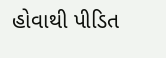હોવાથી પીડિત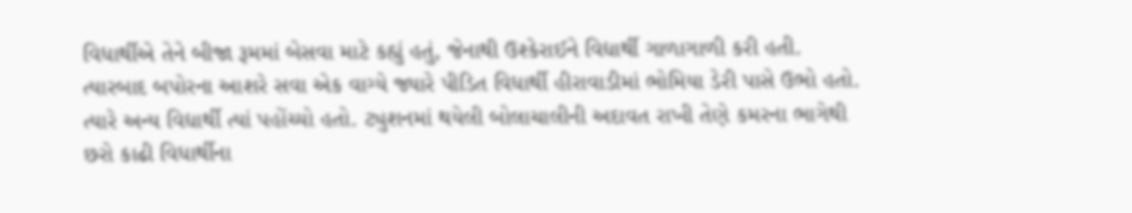વિધાર્થીએ તેને બીજા રૂમમાં બેસવા માટે કહ્યું હતું, જેનાથી ઉશ્કેરાઈને વિદ્યાર્થી ગાળાગાળી કરી હતી. ત્યારબાદ બપોરના આશરે સવા એક વાગ્યે જ્યારે પીડિત વિધાર્થી હીરાવાડીમાં ભોમિયા ડેરી પાસે ઉભો હતો. ત્યારે અન્ય વિદ્યાર્થી ત્યાં પહોંચ્યો હતો. ટ્યુશનમાં થયેલી બોલાચાલીની અદાવત રાખી તેણે કમરના ભાગેથી છરો કાઢી વિધાર્થીના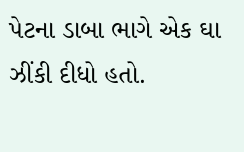પેટના ડાબા ભાગે એક ઘા ઝીંકી દીધો હતો.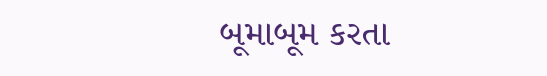બૂમાબૂમ કરતા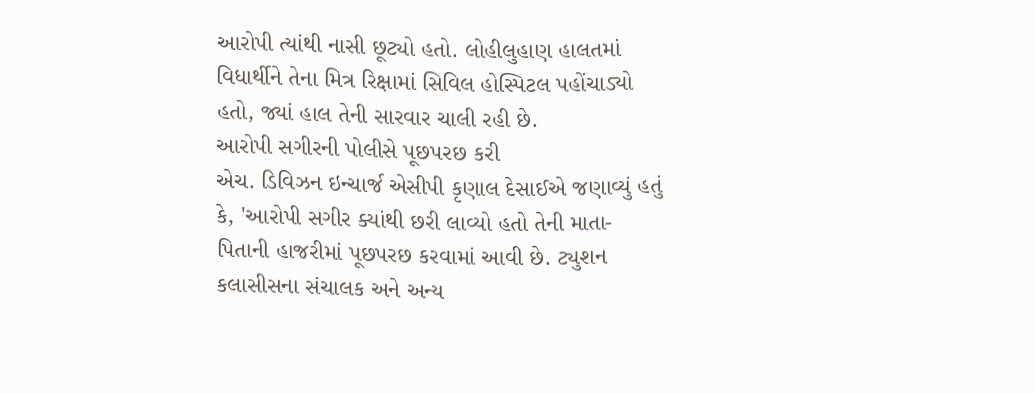આરોપી ત્યાંથી નાસી છૂટ્યો હતો. લોહીલુહાણ હાલતમાં વિધાર્થીને તેના મિત્ર રિક્ષામાં સિવિલ હોસ્પિટલ પહોંચાડ્યો હતો, જ્યાં હાલ તેની સારવાર ચાલી રહી છે.
આરોપી સગીરની પોલીસે પૂછપરછ કરી
એચ. ડિવિઝન ઇન્ચાર્જ એસીપી કૃણાલ દેસાઈએ જણાવ્યું હતું કે, 'આરોપી સગીર ક્યાંથી છરી લાવ્યો હતો તેની માતા-પિતાની હાજરીમાં પૂછપરછ કરવામાં આવી છે. ટ્યુશન કલાસીસના સંચાલક અને અન્ય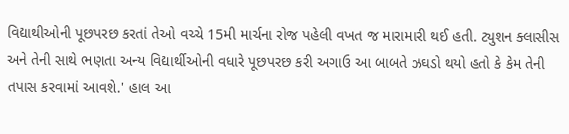વિદ્યાથીઓની પૂછપરછ કરતાં તેઓ વચ્ચે 15મી માર્ચના રોજ પહેલી વખત જ મારામારી થઈ હતી. ટ્યુશન ક્લાસીસ અને તેની સાથે ભણતા અન્ય વિદ્યાર્થીઓની વધારે પૂછપરછ કરી અગાઉ આ બાબતે ઝઘડો થયો હતો કે કેમ તેની તપાસ કરવામાં આવશે.' હાલ આ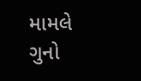મામલે ગુનો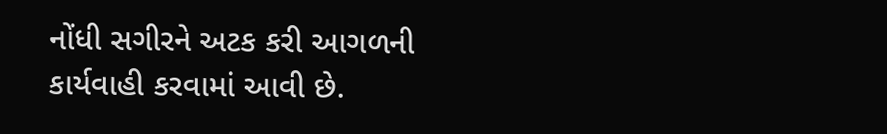નોંધી સગીરને અટક કરી આગળની કાર્યવાહી કરવામાં આવી છે.